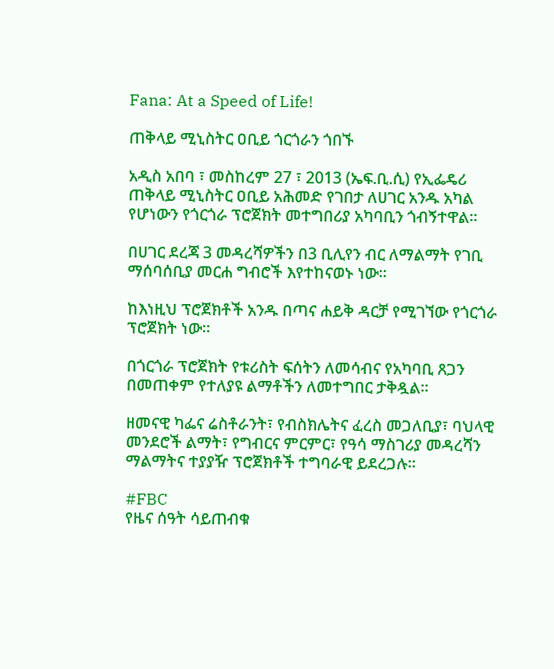Fana: At a Speed of Life!

ጠቅላይ ሚኒስትር ዐቢይ ጎርጎራን ጎበኙ

አዲስ አበባ ፣ መስከረም 27 ፣ 2013 (ኤፍ.ቢ.ሲ) የኢፌዴሪ ጠቅላይ ሚኒስትር ዐቢይ አሕመድ የገበታ ለሀገር አንዱ አካል የሆነውን የጎርጎራ ፕሮጀክት መተግበሪያ አካባቢን ጎብኝተዋል።

በሀገር ደረጃ 3 መዳረሻዎችን በ3 ቢሊየን ብር ለማልማት የገቢ ማሰባሰቢያ መርሐ ግብሮች እየተከናወኑ ነው።

ከእነዚህ ፕሮጀክቶች አንዱ በጣና ሐይቅ ዳርቻ የሚገኘው የጎርጎራ ፕሮጀክት ነው።

በጎርጎራ ፕሮጀክት የቱሪስት ፍሰትን ለመሳብና የአካባቢ ጸጋን በመጠቀም የተለያዩ ልማቶችን ለመተግበር ታቅዷል።

ዘመናዊ ካፌና ሬስቶራንት፣ የብስክሌትና ፈረስ መጋለቢያ፣ ባህላዊ መንደሮች ልማት፣ የግብርና ምርምር፣ የዓሳ ማስገሪያ መዳረሻን ማልማትና ተያያዥ ፕሮጀክቶች ተግባራዊ ይደረጋሉ።

#FBC
የዜና ሰዓት ሳይጠብቁ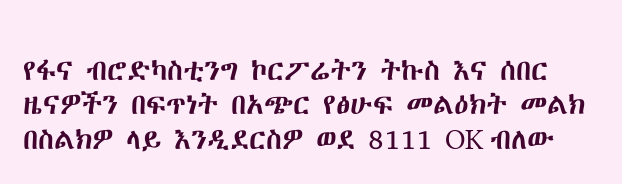የፋና ብሮድካስቲንግ ኮርፖሬትን ትኩስ እና ሰበር ዜናዎችን በፍጥነት በአጭር የፅሁፍ መልዕክት መልክ በስልክዎ ላይ እንዲደርስዎ ወደ 8111 OK ብለው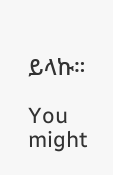ይላኩ።

You might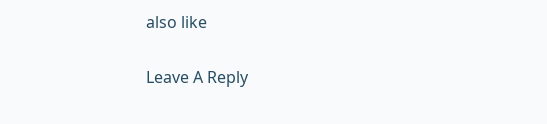also like

Leave A Reply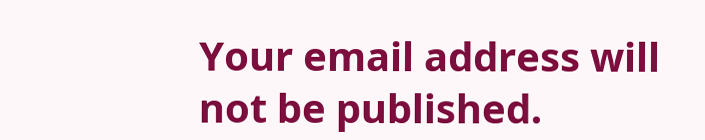Your email address will not be published.